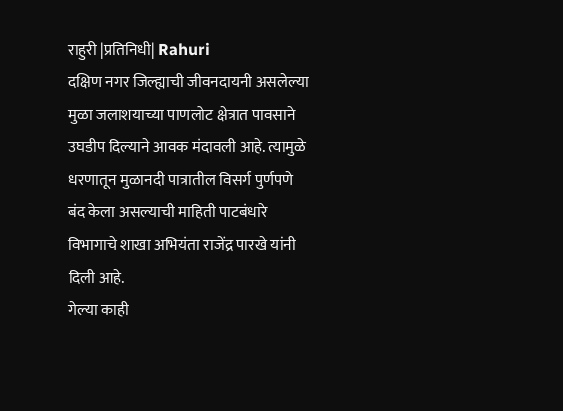राहुरी |प्रतिनिधी| Rahuri
दक्षिण नगर जिल्ह्याची जीवनदायनी असलेल्या मुळा जलाशयाच्या पाणलोट क्षेत्रात पावसाने उघडीप दिल्याने आवक मंदावली आहे. त्यामुळे धरणातून मुळानदी पात्रातील विसर्ग पुर्णपणे बंद केला असल्याची माहिती पाटबंधारे विभागाचे शाखा अभियंता राजेंद्र पारखे यांनी दिली आहे.
गेल्या काही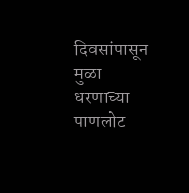दिवसांपासून मुळा धरणाच्या पाणलोट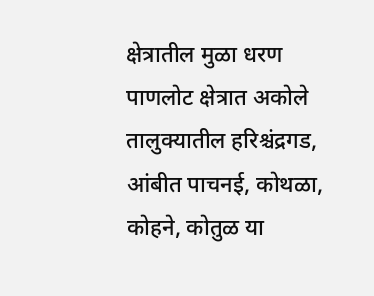क्षेत्रातील मुळा धरण पाणलोट क्षेत्रात अकोले तालुक्यातील हरिश्चंद्रगड, आंबीत पाचनई, कोथळा, कोहने, कोतुळ या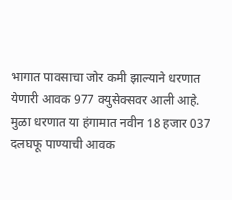भागात पावसाचा जोर कमी झाल्याने धरणात येणारी आवक 977 क्युसेक्सवर आली आहे. मुळा धरणात या हंगामात नवीन 18 हजार 037 दलघफू पाण्याची आवक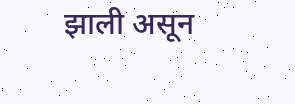झाली असून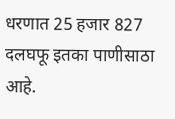धरणात 25 हजार 827 दलघफू इतका पाणीसाठा आहे.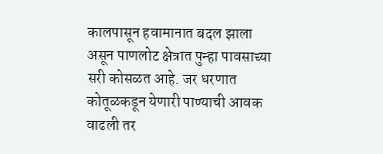कालपासून हवामानात बदल झाला असून पाणलोट क्षेत्रात पुन्हा पावसाच्या सरी कोसळत आहे. जर धरणात कोतूळकडून येणारी पाण्याची आवक वाढली तर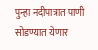पुन्हा नदीपात्रात पाणी सोडण्यात येणार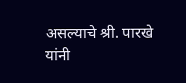असल्याचे श्री. पारखे यांनी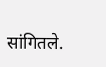सांगितले.